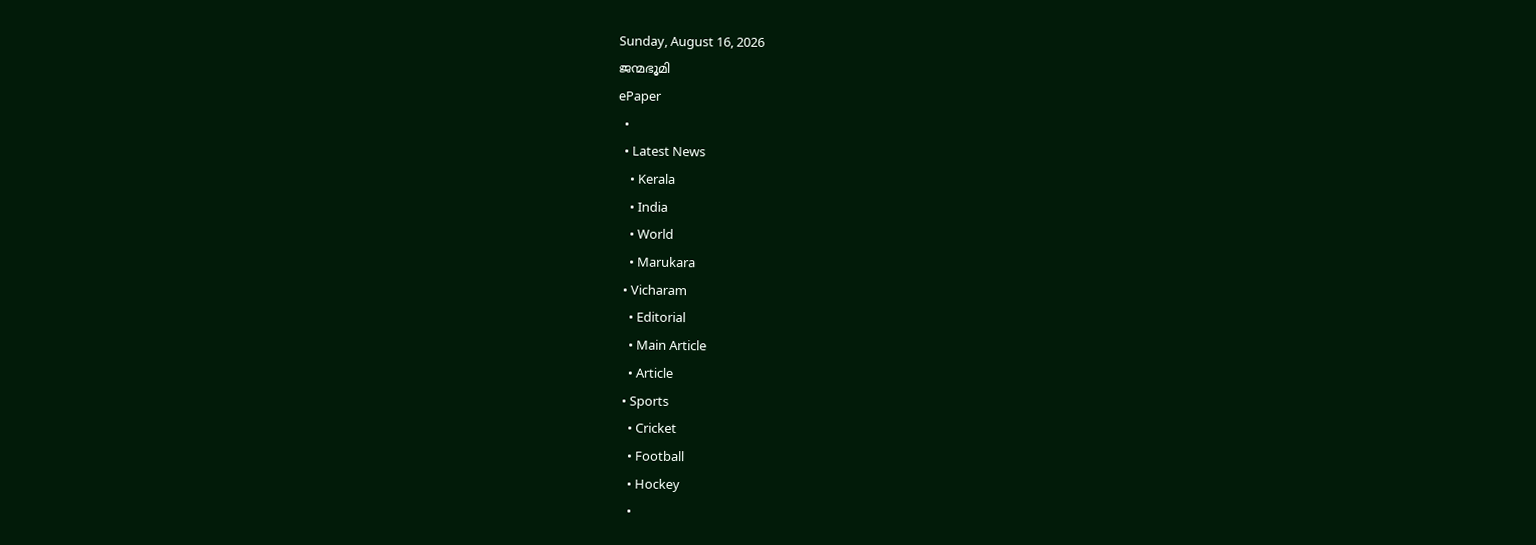Sunday, August 16, 2026
ജന്മഭൂമി
ePaper
  •
  • Latest News
    • Kerala
    • India
    • World
    • Marukara
  • Vicharam
    • Editorial
    • Main Article
    • Article
  • Sports
    • Cricket
    • Football
    • Hockey
    •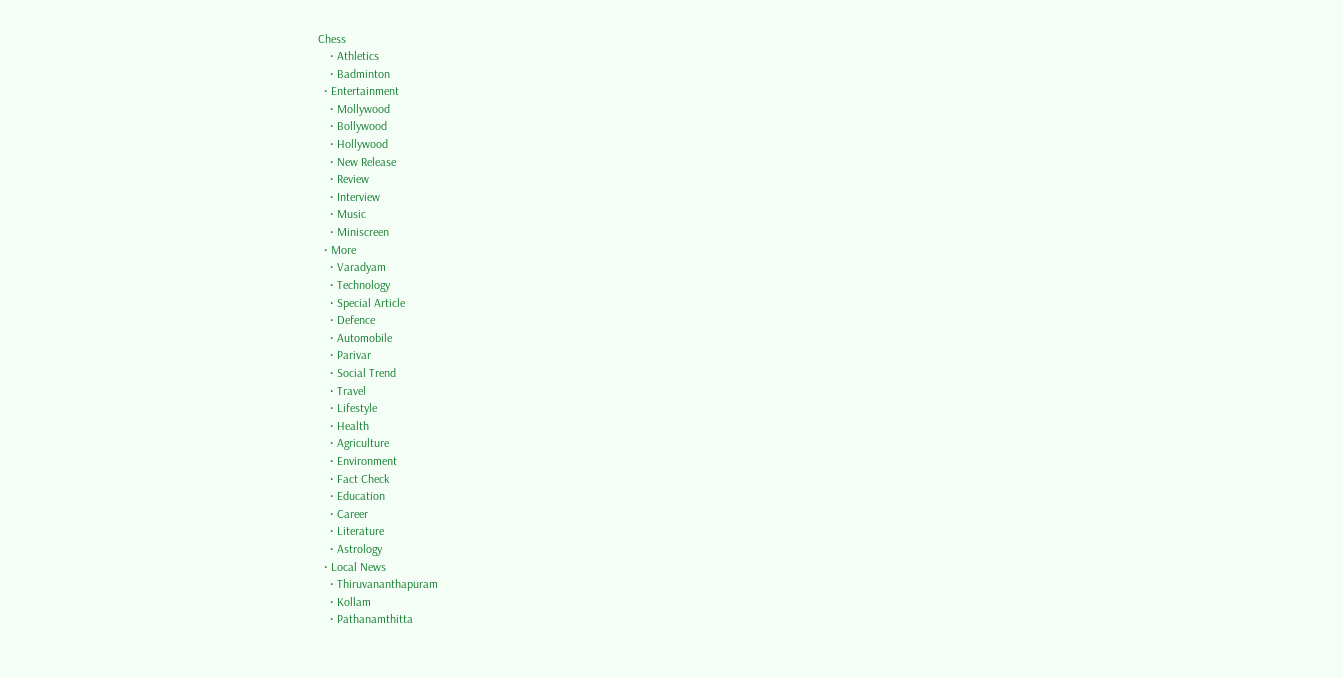Chess
    • Athletics
    • Badminton
  • Entertainment
    • Mollywood
    • Bollywood
    • Hollywood
    • New Release
    • Review
    • Interview
    • Music
    • Miniscreen
  • More
    • Varadyam
    • Technology
    • Special Article
    • Defence
    • Automobile
    • Parivar
    • Social Trend
    • Travel
    • Lifestyle
    • Health
    • Agriculture
    • Environment
    • Fact Check
    • Education
    • Career
    • Literature
    • Astrology
  • Local News
    • Thiruvananthapuram
    • Kollam
    • Pathanamthitta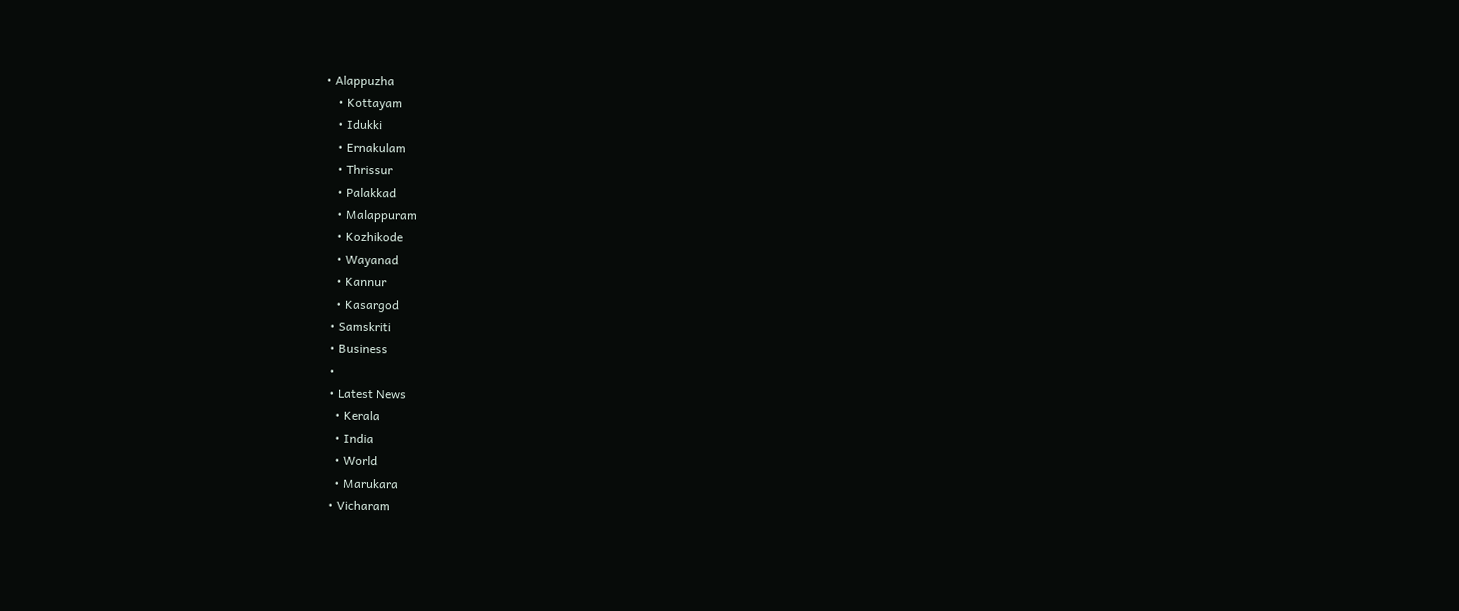• Alappuzha
    • Kottayam
    • Idukki
    • Ernakulam
    • Thrissur
    • Palakkad
    • Malappuram
    • Kozhikode
    • Wayanad
    • Kannur
    • Kasargod
  • Samskriti
  • Business
  •
  • Latest News
    • Kerala
    • India
    • World
    • Marukara
  • Vicharam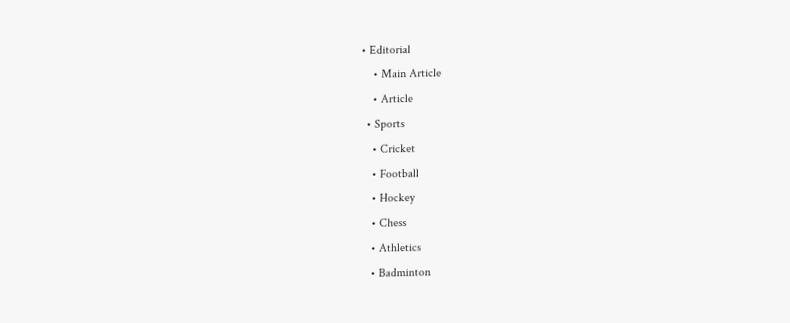• Editorial
    • Main Article
    • Article
  • Sports
    • Cricket
    • Football
    • Hockey
    • Chess
    • Athletics
    • Badminton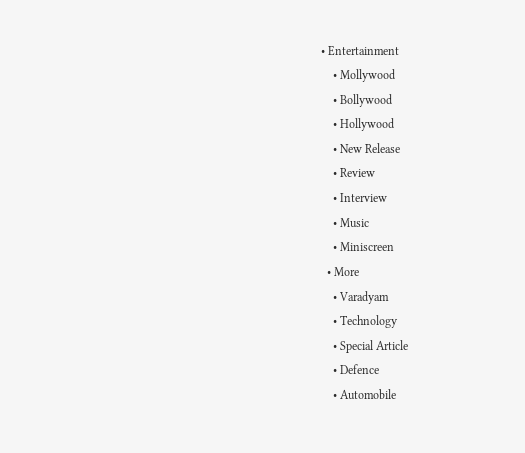• Entertainment
    • Mollywood
    • Bollywood
    • Hollywood
    • New Release
    • Review
    • Interview
    • Music
    • Miniscreen
  • More
    • Varadyam
    • Technology
    • Special Article
    • Defence
    • Automobile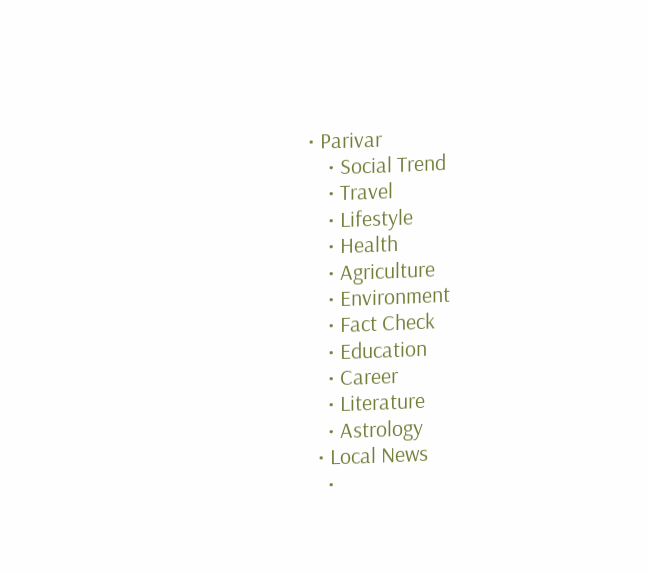• Parivar
    • Social Trend
    • Travel
    • Lifestyle
    • Health
    • Agriculture
    • Environment
    • Fact Check
    • Education
    • Career
    • Literature
    • Astrology
  • Local News
    •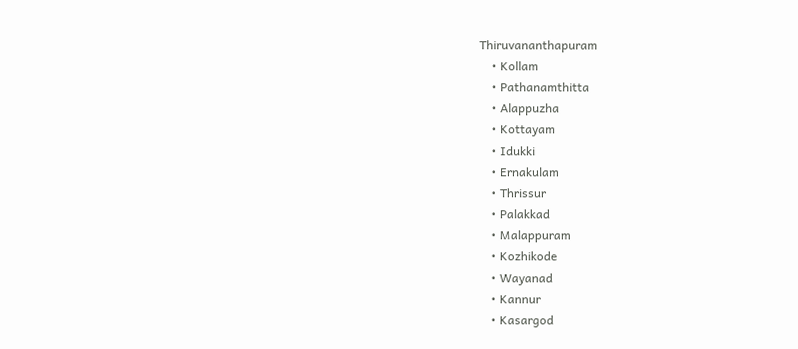Thiruvananthapuram
    • Kollam
    • Pathanamthitta
    • Alappuzha
    • Kottayam
    • Idukki
    • Ernakulam
    • Thrissur
    • Palakkad
    • Malappuram
    • Kozhikode
    • Wayanad
    • Kannur
    • Kasargod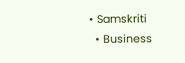• Samskriti
  • Business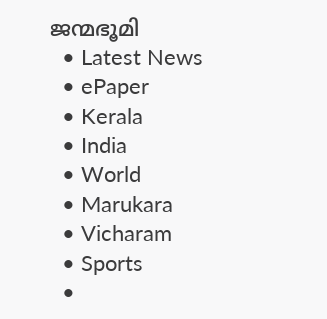ജന്മഭൂമി
  • Latest News
  • ePaper
  • Kerala
  • India
  • World
  • Marukara
  • Vicharam
  • Sports
  •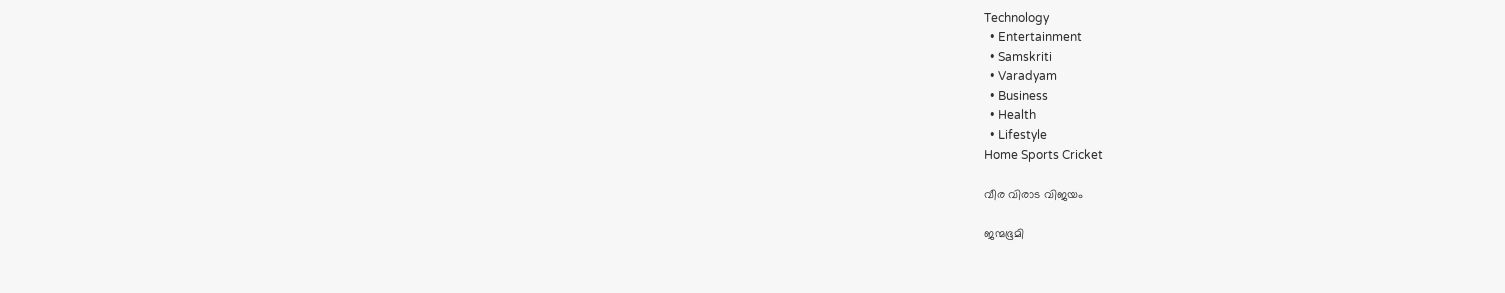Technology
  • Entertainment
  • Samskriti
  • Varadyam
  • Business
  • Health
  • Lifestyle
Home Sports Cricket

വീര വിരാട വിജയം

ജന്മഭൂമി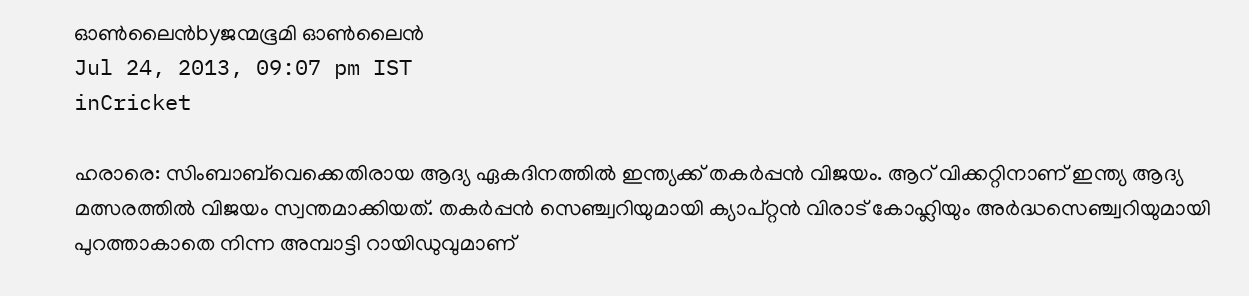ഓണ്‍ലൈന്‍byജന്മഭൂമി ഓണ്‍ലൈന്‍
Jul 24, 2013, 09:07 pm IST
inCricket

ഹരാരെ: സിംബാബ്‌വെക്കെതിരായ ആദ്യ ഏകദിനത്തില്‍ ഇന്ത്യക്ക്‌ തകര്‍പ്പന്‍ വിജയം. ആറ്‌ വിക്കറ്റിനാണ്‌ ഇന്ത്യ ആദ്യ മത്സരത്തില്‍ വിജയം സ്വന്തമാക്കിയത്‌. തകര്‍പ്പന്‍ സെഞ്ച്വറിയുമായി ക്യാപ്റ്റന്‍ വിരാട്‌ കോഹ്ലിയും അര്‍ദ്ധസെഞ്ച്വറിയുമായി പുറത്താകാതെ നിന്ന അമ്പാട്ടി റായിഡുവുമാണ്‌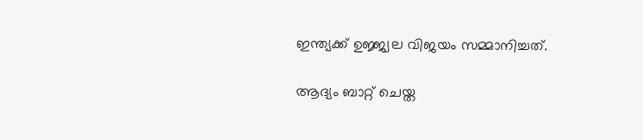ഇന്ത്യക്ക്‌ ഉജ്ജ്വല വിജയം സമ്മാനിച്ചത്‌.

ആദ്യം ബാറ്റ്‌ ചെയ്ത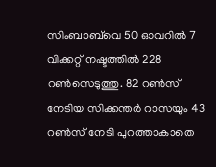സിംബാബ്‌വെ 50 ഓവറില്‍ 7 വിക്കറ്റ്‌ നഷ്ടത്തില്‍ 228 റണ്‍സെടുത്തു. 82 റണ്‍സ്‌ നേടിയ സിക്കന്തര്‍ റാസയും 43 റണ്‍സ്‌ നേടി പുറത്താകാതെ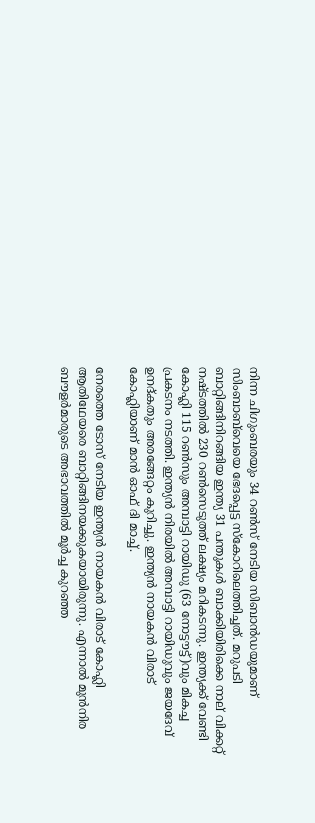നിന്ന ചിഗുംബരയും 34 റണ്‍സ്‌ നേടിയ സിബാന്‍ഡയുമാണ്‌ സിംബാബ്‌വെയെ ഭേദപ്പെട്ട സ്കോറിലെത്തിച്ചത്‌. മറുപടി ബാറ്റിങ്ങിനിറങ്ങിയ ഇന്ത്യ 31 പന്തുകള്‍ ബാക്കിയിരിക്കെ നാല്‌ വിക്കറ്റ്‌ നഷ്ടത്തില്‍ 230 റണ്‍സെടുത്ത്‌ ലക്ഷ്യം മറികടന്നു. ഇന്ത്യക്ക്‌ വേണ്ടി കോഹ്ലി 115 റണ്‍സും അമ്പാട്ടി റായിഡു (63 നോട്ടൗട്ട്‌)വും മികച്ച പ്രകടനം നടത്തി. ഇന്ത്യന്‍ നിരയില്‍ അമ്പാട്ടി റായിഡുവും ജയദേവ്‌ ഉനദ്കതും അരങ്ങേറ്റം കുറിച്ചു. ഇന്ത്യന്‍ നായകന്‍ വിരാട്‌ കോഹ്ലിയാണ്‌ മാന്‍ ഓഫ്‌ ദി മാച്ച്‌.

നേരത്തെ ടോസ്‌ നേടിയ ഇന്ത്യന്‍ നായകന്‍ വിരാട്‌ കോഹ്ലി ആതിഥേയരെ ബാറ്റിങ്ങിനയക്കുകയായിരുന്നു. എന്നാല്‍ മുന്‍നിര ബൗളര്‍മാരുടെ അഭാവത്തില്‍ മൂര്‍ച്ച കുറഞ്ഞ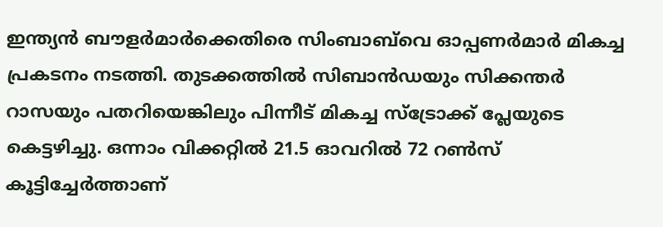ഇന്ത്യന്‍ ബൗളര്‍മാര്‍ക്കെതിരെ സിംബാബ്‌വെ ഓപ്പണര്‍മാര്‍ മികച്ച പ്രകടനം നടത്തി. തുടക്കത്തില്‍ സിബാന്‍ഡയും സിക്കന്തര്‍ റാസയും പതറിയെങ്കിലും പിന്നീട്‌ മികച്ച സ്ട്രോക്ക്‌ പ്ലേയുടെ കെട്ടഴിച്ചു. ഒന്നാം വിക്കറ്റില്‍ 21.5 ഓവറില്‍ 72 റണ്‍സ്‌ കൂട്ടിച്ചേര്‍ത്താണ്‌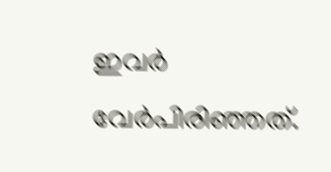ഇവര്‍ വേര്‍പിരിഞ്ഞത്‌.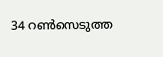34 റണ്‍സെടുത്ത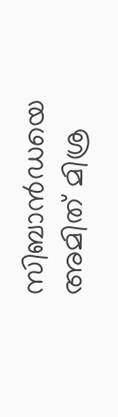സിബാന്‍ഡയെ അമിത്‌ മിശ്ര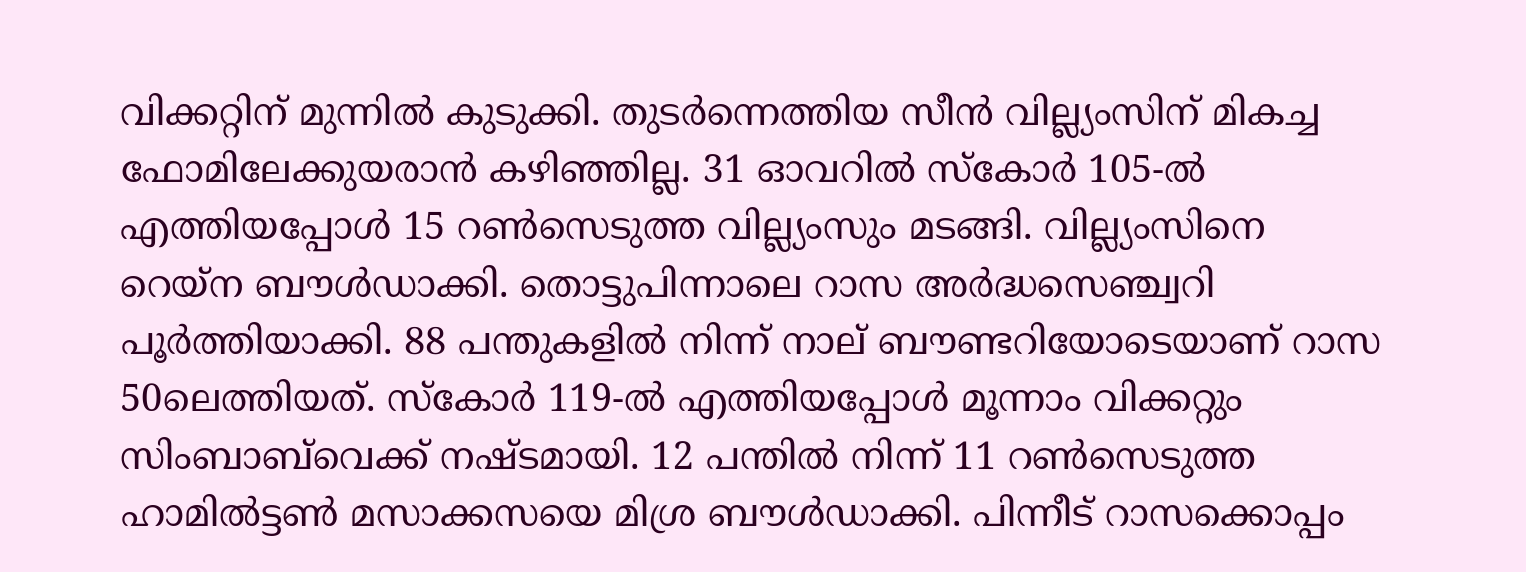വിക്കറ്റിന്‌ മുന്നില്‍ കുടുക്കി. തുടര്‍ന്നെത്തിയ സീന്‍ വില്ല്യംസിന്‌ മികച്ച ഫോമിലേക്കുയരാന്‍ കഴിഞ്ഞില്ല. 31 ഓവറില്‍ സ്കോര്‍ 105-ല്‍ എത്തിയപ്പോള്‍ 15 റണ്‍സെടുത്ത വില്ല്യംസും മടങ്ങി. വില്ല്യംസിനെ റെയ്ന ബൗള്‍ഡാക്കി. തൊട്ടുപിന്നാലെ റാസ അര്‍ദ്ധസെഞ്ച്വറി പൂര്‍ത്തിയാക്കി. 88 പന്തുകളില്‍ നിന്ന്‌ നാല്‌ ബൗണ്ടറിയോടെയാണ്‌ റാസ 50ലെത്തിയത്‌. സ്കോര്‍ 119-ല്‍ എത്തിയപ്പോള്‍ മൂന്നാം വിക്കറ്റും സിംബാബ്‌വെക്ക്‌ നഷ്ടമായി. 12 പന്തില്‍ നിന്ന്‌ 11 റണ്‍സെടുത്ത ഹാമില്‍ട്ടണ്‍ മസാക്കസയെ മിശ്ര ബൗള്‍ഡാക്കി. പിന്നീട്‌ റാസക്കൊപ്പം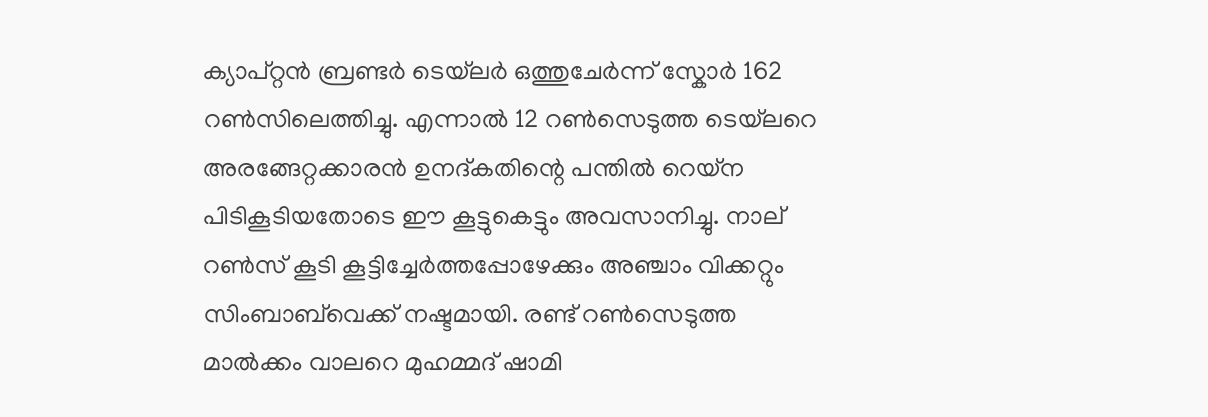ക്യാപ്റ്റന്‍ ബ്രണ്ടര്‍ ടെയ്‌ലര്‍ ഒത്തുചേര്‍ന്ന്‌ സ്കോര്‍ 162 റണ്‍സിലെത്തിച്ചു. എന്നാല്‍ 12 റണ്‍സെടുത്ത ടെയ്‌ലറെ അരങ്ങേറ്റക്കാരന്‍ ഉനദ്കതിന്റെ പന്തില്‍ റെയ്ന പിടികൂടിയതോടെ ഈ കൂട്ടുകെട്ടും അവസാനിച്ചു. നാല്‌ റണ്‍സ്‌ കൂടി കൂട്ടിച്ചേര്‍ത്തപ്പോഴേക്കും അഞ്ചാം വിക്കറ്റും സിംബാബ്‌വെക്ക്‌ നഷ്ടമായി. രണ്ട്‌ റണ്‍സെടുത്ത മാല്‍ക്കം വാലറെ മുഹമ്മദ്‌ ഷാമി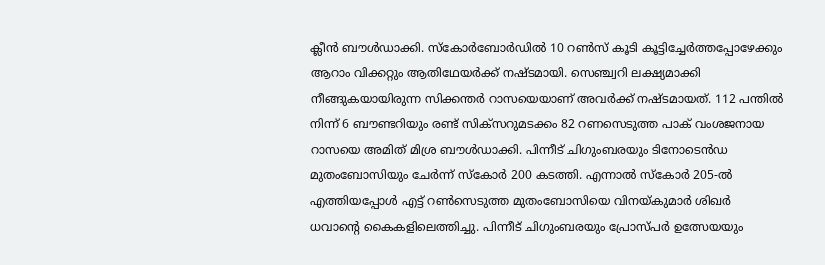ക്ലീന്‍ ബൗള്‍ഡാക്കി. സ്കോര്‍ബോര്‍ഡില്‍ 10 റണ്‍സ്‌ കൂടി കൂട്ടിച്ചേര്‍ത്തപ്പോഴേക്കും ആറാം വിക്കറ്റും ആതിഥേയര്‍ക്ക്‌ നഷ്ടമായി. സെഞ്ച്വറി ലക്ഷ്യമാക്കി നീങ്ങുകയായിരുന്ന സിക്കന്തര്‍ റാസയെയാണ്‌ അവര്‍ക്ക്‌ നഷ്ടമായത്‌. 112 പന്തില്‍ നിന്ന്‌ 6 ബൗണ്ടറിയും രണ്ട്‌ സിക്സറുമടക്കം 82 റണസെടുത്ത പാക്‌ വംശജനായ റാസയെ അമിത്‌ മിശ്ര ബൗള്‍ഡാക്കി. പിന്നീട്‌ ചിഗുംബരയും ടിനോടെന്‍ഡ മുതംബോസിയും ചേര്‍ന്ന്‌ സ്കോര്‍ 200 കടത്തി. എന്നാല്‍ സ്കോര്‍ 205-ല്‍ എത്തിയപ്പോള്‍ എട്ട്‌ റണ്‍സെടുത്ത മുതംബോസിയെ വിനയ്‌കുമാര്‍ ശിഖര്‍ ധവാന്റെ കൈകളിലെത്തിച്ചു. പിന്നീട്‌ ചിഗുംബരയും പ്രോസ്പര്‍ ഉത്സേയയും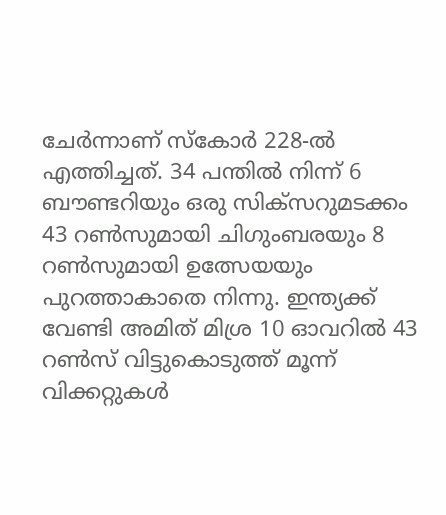ചേര്‍ന്നാണ്‌ സ്കോര്‍ 228-ല്‍ എത്തിച്ചത്‌. 34 പന്തില്‍ നിന്ന്‌ 6 ബൗണ്ടറിയും ഒരു സിക്സറുമടക്കം 43 റണ്‍സുമായി ചിഗുംബരയും 8 റണ്‍സുമായി ഉത്സേയയും പുറത്താകാതെ നിന്നു. ഇന്ത്യക്ക്‌ വേണ്ടി അമിത്‌ മിശ്ര 10 ഓവറില്‍ 43 റണ്‍സ്‌ വിട്ടുകൊടുത്ത്‌ മൂന്ന്‌ വിക്കറ്റുകള്‍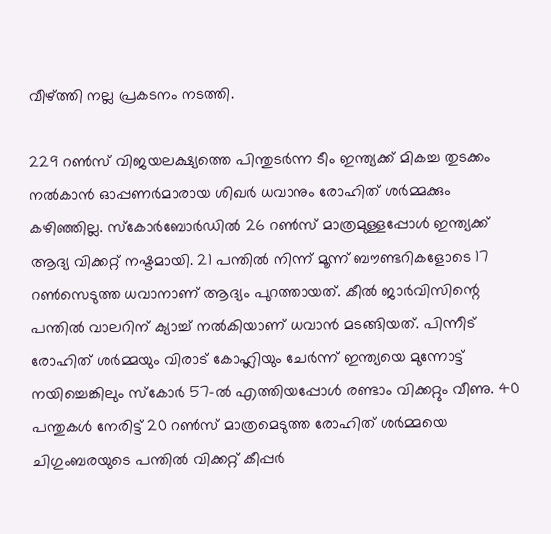വീഴ്‌ത്തി നല്ല പ്രകടനം നടത്തി.

229 റണ്‍സ്‌ വിജയലക്ഷ്യത്തെ പിന്തുടര്‍ന്ന ടീം ഇന്ത്യക്ക്‌ മികച്ച തുടക്കം നല്‍കാന്‍ ഓപ്പണര്‍മാരായ ശിഖര്‍ ധവാനും രോഹിത്‌ ശര്‍മ്മക്കും കഴിഞ്ഞില്ല. സ്കോര്‍ബോര്‍ഡില്‍ 26 റണ്‍സ്‌ മാത്രമുള്ളപ്പോള്‍ ഇന്ത്യക്ക്‌ ആദ്യ വിക്കറ്റ്‌ നഷ്ടമായി. 21 പന്തില്‍ നിന്ന്‌ മൂന്ന്‌ ബൗണ്ടറികളോടെ 17 റണ്‍സെടുത്ത ധവാനാണ്‌ ആദ്യം പുറത്തായത്‌. കീല്‍ ജാര്‍വിസിന്റെ പന്തില്‍ വാലറിന്‌ ക്യാച്ച്‌ നല്‍കിയാണ്‌ ധവാന്‍ മടങ്ങിയത്‌. പിന്നീട്‌ രോഹിത്‌ ശര്‍മ്മയും വിരാട്‌ കോഹ്ലിയും ചേര്‍ന്ന്‌ ഇന്ത്യയെ മുന്നോട്ട്‌ നയിച്ചെങ്കിലും സ്കോര്‍ 57-ല്‍ എത്തിയപ്പോള്‍ രണ്ടാം വിക്കറ്റും വീണു. 40 പന്തുകള്‍ നേരിട്ട്‌ 20 റണ്‍സ്‌ മാത്രമെടുത്ത രോഹിത്‌ ശര്‍മ്മയെ ചിഗുംബരയുടെ പന്തില്‍ വിക്കറ്റ്‌ കീപ്പര്‍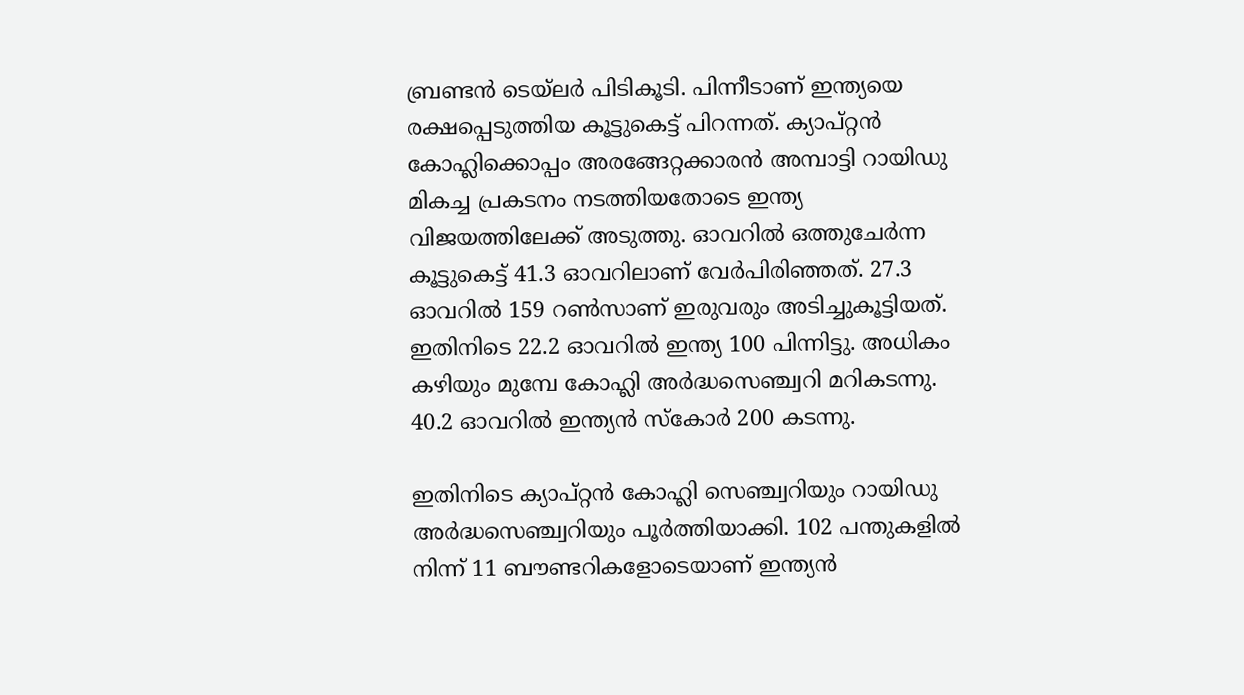ബ്രണ്ടന്‍ ടെയ്‌ലര്‍ പിടികൂടി. പിന്നീടാണ്‌ ഇന്ത്യയെ രക്ഷപ്പെടുത്തിയ കൂട്ടുകെട്ട്‌ പിറന്നത്‌. ക്യാപ്റ്റന്‍ കോഹ്ലിക്കൊപ്പം അരങ്ങേറ്റക്കാരന്‍ അമ്പാട്ടി റായിഡു മികച്ച പ്രകടനം നടത്തിയതോടെ ഇന്ത്യ വിജയത്തിലേക്ക്‌ അടുത്തു. ഓവറില്‍ ഒത്തുചേര്‍ന്ന കൂട്ടുകെട്ട്‌ 41.3 ഓവറിലാണ്‌ വേര്‍പിരിഞ്ഞത്‌. 27.3 ഓവറില്‍ 159 റണ്‍സാണ്‌ ഇരുവരും അടിച്ചുകൂട്ടിയത്‌. ഇതിനിടെ 22.2 ഓവറില്‍ ഇന്ത്യ 100 പിന്നിട്ടു. അധികം കഴിയും മുമ്പേ കോഹ്ലി അര്‍ദ്ധസെഞ്ച്വറി മറികടന്നു. 40.2 ഓവറില്‍ ഇന്ത്യന്‍ സ്കോര്‍ 200 കടന്നു.

ഇതിനിടെ ക്യാപ്റ്റന്‍ കോഹ്ലി സെഞ്ച്വറിയും റായിഡു അര്‍ദ്ധസെഞ്ച്വറിയും പൂര്‍ത്തിയാക്കി. 102 പന്തുകളില്‍ നിന്ന്‌ 11 ബൗണ്ടറികളോടെയാണ്‌ ഇന്ത്യന്‍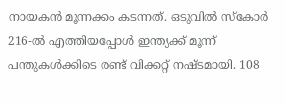നായകന്‍ മൂന്നക്കം കടന്നത്‌. ഒടുവില്‍ സ്കോര്‍ 216-ല്‍ എത്തിയപ്പോള്‍ ഇന്ത്യക്ക്‌ മൂന്ന്‌ പന്തുകള്‍ക്കിടെ രണ്ട്‌ വിക്കറ്റ്‌ നഷ്ടമായി. 108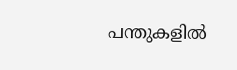പന്തുകളില്‍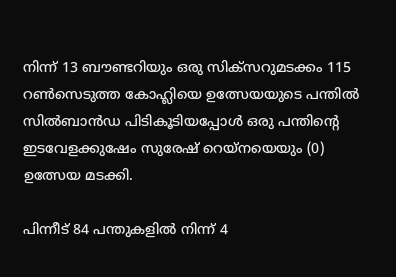നിന്ന്‌ 13 ബൗണ്ടറിയും ഒരു സിക്സറുമടക്കം 115 റണ്‍സെടുത്ത കോഹ്ലിയെ ഉത്സേയയുടെ പന്തില്‍ സില്‍ബാന്‍ഡ പിടികൂടിയപ്പോള്‍ ഒരു പന്തിന്റെ ഇടവേളക്കുഷേം സുരേഷ്‌ റെയ്നയെയും (0) ഉത്സേയ മടക്കി.

പിന്നീട്‌ 84 പന്തുകളില്‍ നിന്ന്‌ 4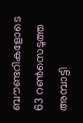ബൗണ്ടറികളോടെ 63 റണ്‍സെടുത്ത അമ്പാട്ടി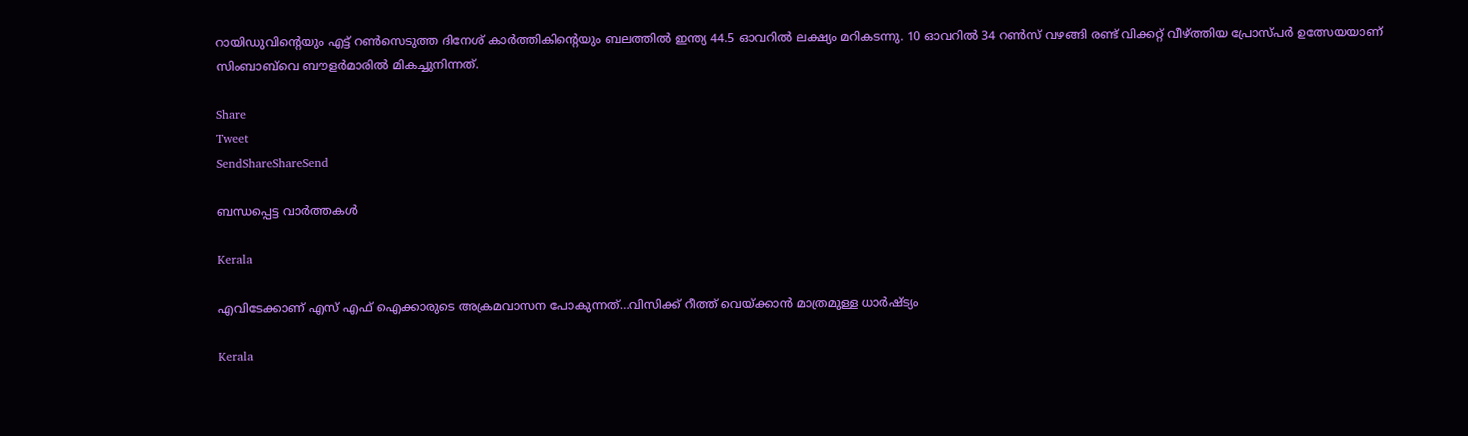റായിഡുവിന്റെയും എട്ട്‌ റണ്‍സെടുത്ത ദിനേശ്‌ കാര്‍ത്തികിന്റെയും ബലത്തില്‍ ഇന്ത്യ 44.5 ഓവറില്‍ ലക്ഷ്യം മറികടന്നു. 10 ഓവറില്‍ 34 റണ്‍സ്‌ വഴങ്ങി രണ്ട്‌ വിക്കറ്റ്‌ വീഴ്‌ത്തിയ പ്രോസ്പര്‍ ഉത്സേയയാണ്‌ സിംബാബ്‌വെ ബൗളര്‍മാരില്‍ മികച്ചുനിന്നത്‌.

Share
Tweet
SendShareShareSend

ബന്ധപ്പെട്ട വാര്‍ത്തകള്‍

Kerala

എവിടേക്കാണ് എസ് എഫ് ഐക്കാരുടെ അക്രമവാസന പോകുന്നത്…വിസിക്ക് റീത്ത് വെയ്‌ക്കാന്‍ മാത്രമുള്ള ധാര്‍ഷ്ട്യം

Kerala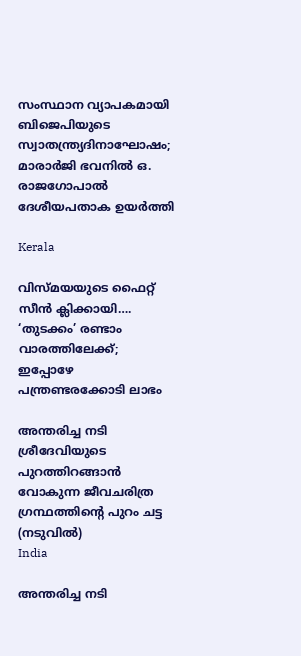സംസ്ഥാന വ്യാപകമായി ബിജെപിയുടെ സ്വാതന്ത്ര്യദിനാഘോഷം; മാരാർജി ഭവനിൽ ഒ. രാജഗോപാൽ ദേശീയപതാക ഉയർത്തി

Kerala

വിസ്‍മയയുടെ ഫൈറ്റ് സീന്‍ ക്ലിക്കായി…. ‘തുടക്കം’ രണ്ടാം വാരത്തിലേക്ക്; ഇപ്പോഴേ പന്ത്രണ്ടരക്കോടി ലാഭം

അന്തരിച്ച നടി ശ്രീദേവിയുടെ പുറത്തിറങ്ങാന്‍ വോകുന്ന ജീവചരിത്ര ഗ്രന്ഥത്തിന്‍റെ പുറം ചട്ട (നടുവില്‍)
India

അന്തരിച്ച നടി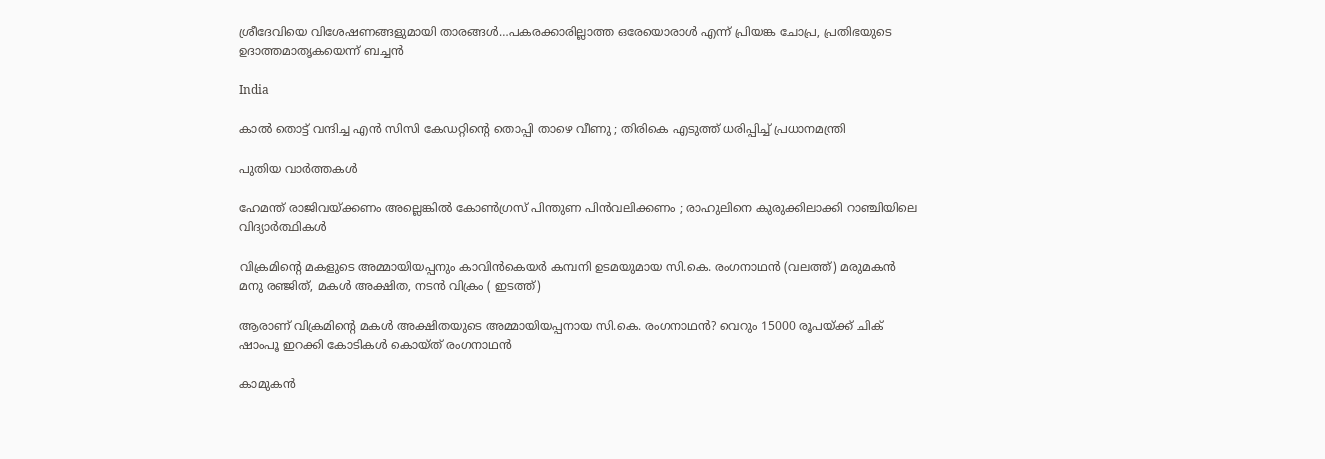ശ്രീദേവിയെ വിശേഷണങ്ങളുമായി താരങ്ങള്‍…പകരക്കാരില്ലാത്ത ഒരേയൊരാള്‍ എന്ന് പ്രിയങ്ക ചോപ്ര, പ്രതിഭയുടെ ഉദാത്തമാതൃകയെന്ന് ബച്ചന്‍

India

കാൽ തൊട്ട് വന്ദിച്ച എൻ സിസി കേഡറ്റിന്റെ തൊപ്പി താഴെ വീണു ; തിരികെ എടുത്ത് ധരിപ്പിച്ച് പ്രധാനമന്ത്രി

പുതിയ വാര്‍ത്തകള്‍

ഹേമന്ത് രാജിവയ്‌ക്കണം അല്ലെങ്കിൽ കോൺഗ്രസ് പിന്തുണ പിൻവലിക്കണം ; രാഹുലിനെ കുരുക്കിലാക്കി റാഞ്ചിയിലെ വിദ്യാർത്ഥികൾ

വിക്രമിന്‍റെ മകളുടെ അമ്മായിയപ്പനും കാവിന്‍കെയര്‍ കമ്പനി ഉടമയുമായ സി.കെ. രംഗനാഥന്‍ (വലത്ത്) മരുമകന്‍ മനു രഞ്ജിത്, മകള്‍ അക്ഷിത, നടന്‍ വിക്രം ( ഇടത്ത്)

ആരാണ് വിക്രമിന്റെ മകള്‍ അക്ഷിതയുടെ അമ്മായിയപ്പനായ സി.കെ. രംഗനാഥന്‍? വെറും 15000 രൂപയ്‌ക്ക് ചിക് ഷാംപൂ ഇറക്കി കോടികള്‍ കൊയ്ത് രംഗനാഥന്‍

കാമുകൻ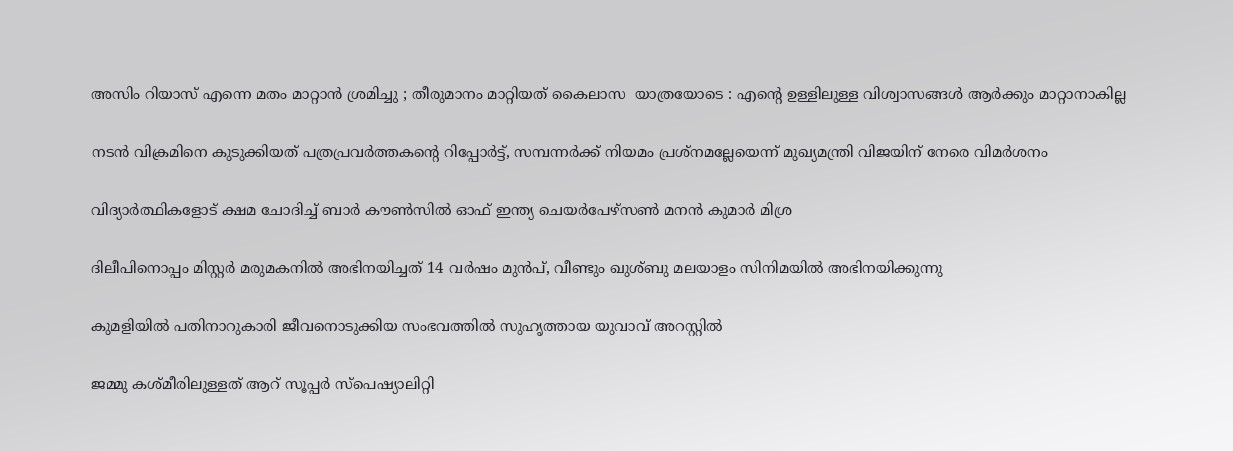അസിം റിയാസ് എന്നെ മതം മാറ്റാൻ ശ്രമിച്ചു ; തീരുമാനം മാറ്റിയത് കൈലാസ  യാത്രയോടെ : എന്റെ ഉള്ളിലുള്ള വിശ്വാസങ്ങൾ ആർക്കും മാറ്റാനാകില്ല

നടന്‍ വിക്രമിനെ കുടുക്കിയത് പത്രപ്രവര്‍ത്തകന്റെ റിപ്പോര്‍ട്ട്, സമ്പന്നര്‍ക്ക് നിയമം പ്രശ്നമല്ലേയെന്ന് മുഖ്യമന്ത്രി വിജയിന് നേരെ വിമര്‍ശനം

വിദ്യാര്‍ത്ഥികളോട് ക്ഷമ ചോദിച്ച് ബാര്‍ കൗണ്‍സില്‍ ഓഫ് ഇന്ത്യ ചെയര്‍പേഴ്സണ്‍ മനന്‍ കുമാര്‍ മിശ്ര

ദിലീപിനൊപ്പം മിസ്റ്റര്‍ മരുമകനില്‍ അഭിനയിച്ചത് 14 വര്‍ഷം മുന്‍പ്, വീണ്ടും ഖുശ്ബു മലയാളം സിനിമയില്‍ അഭിനയിക്കുന്നു

കുമളിയില്‍ പതിനാറുകാരി ജീവനൊടുക്കിയ സംഭവത്തില്‍ സുഹൃത്തായ യുവാവ് അറസ്റ്റില്‍

ജമ്മു കശ്മീരിലുള്ളത് ആറ് സൂപ്പർ സ്പെഷ്യാലിറ്റി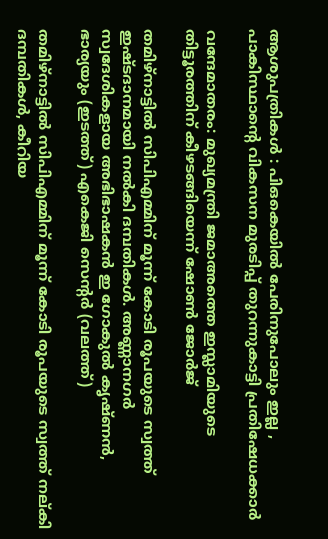ആശുപത്രികൾ : പിഒകെയിൽ പേരിനുപോലും ഇല്ല , പാകിസ്ഥാന്റെ വികസന മുരടിപ്പ് തുറന്നുകാട്ടി പ്രതിഷേധക്കാർ

വന്ദേമാതരം: മുഖ്യമന്ത്രി ജമാഅത്തെ ഇസ്ലാമിയുടെ തിട്ടൂരത്തിന് കീഴടങ്ങിയെന്ന് ഷോണ്‍ ജോര്‍ജ്

തമിഴ്നാട്ടില്‍ സിപിഎമ്മിന് മൂന്ന് കോടി രൂപയുടെ സ്വത്ത് ഇഷ്ടദാനമായി നല്‍കി ദമ്പതികള്‍. അണ്ണാനഗര്‍ സ്വദേശികളായ അഭിഭാഷകന്‍ ഇ ഗോകുല്‍ കൃഷ്ണന്‍, ഭാര്യയും (ഇടത്ത്) എകെജി സെന്‍റര്‍ (വലത്ത്)

തമിഴ്നാട്ടില്‍ സിപിഎമ്മിന് മൂന്ന് കോടി രൂപയുടെ സ്വത്ത് നല‍്കി ദമ്പതികള്‍, കീറിയ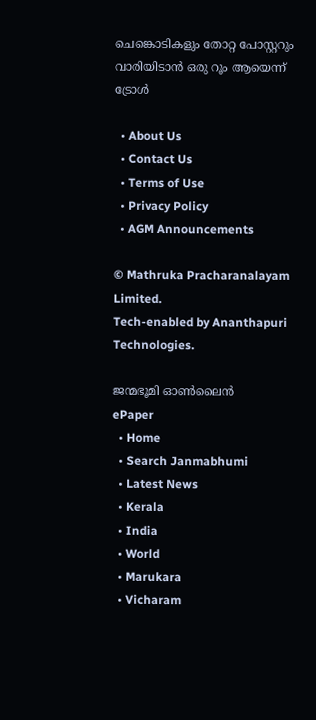ചെങ്കൊടികളും തോറ്റ പോസ്റ്ററും വാരിയിടാൻ ഒരു റൂം ആയെന്ന് ട്രോള്‍

  • About Us
  • Contact Us
  • Terms of Use
  • Privacy Policy
  • AGM Announcements

© Mathruka Pracharanalayam Limited.
Tech-enabled by Ananthapuri Technologies.

ജന്മഭൂമി ഓണ്‍ലൈന്‍
ePaper
  • Home
  • Search Janmabhumi
  • Latest News
  • Kerala
  • India
  • World
  • Marukara
  • Vicharam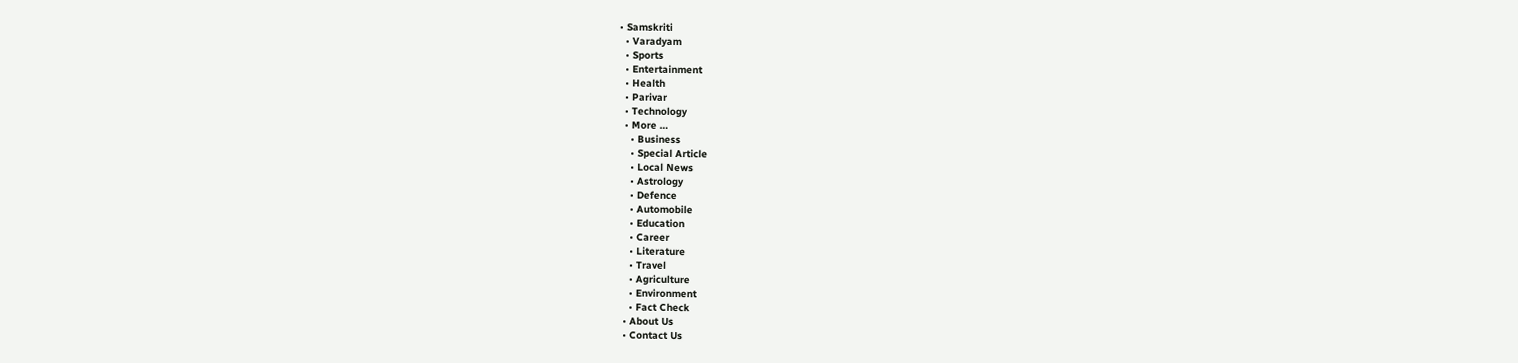• Samskriti
  • Varadyam
  • Sports
  • Entertainment
  • Health
  • Parivar
  • Technology
  • More …
    • Business
    • Special Article
    • Local News
    • Astrology
    • Defence
    • Automobile
    • Education
    • Career
    • Literature
    • Travel
    • Agriculture
    • Environment
    • Fact Check
  • About Us
  • Contact Us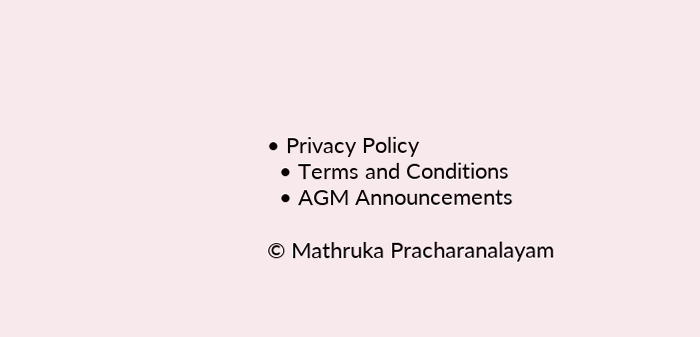• Privacy Policy
  • Terms and Conditions
  • AGM Announcements

© Mathruka Pracharanalayam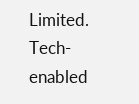Limited.
Tech-enabled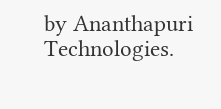by Ananthapuri Technologies.